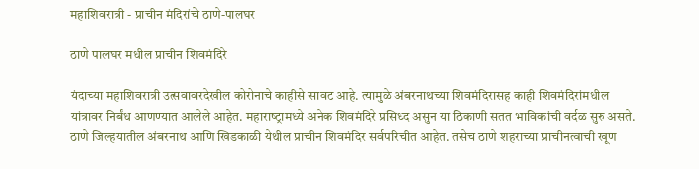महाशिवरात्री - प्राचीन मंदिरांचे ठाणे-पालघर

ठाणे पालघर मधील प्राचीन शिवमंदिरे

यंदाच्‍या महाशिवरात्री उत्‍सवावरदेखील कोरोनाचे काहीसे सावट आहे. त्‍यामुळे अंबरनाथच्‍या शिवमंदिरासह काही शिवमंदिरांमधील यांत्रावर निर्बंध आणण्‍यात आलेले आहेत. महाराष्‍ट्रामध्‍ये अनेक शिवमंदिरे प्रसिध्‍द असुन या ठिकाणी सतत भाविकांची वर्दळ सुरु असते. ठाणे जिल्‍हयातील अंबरनाथ आणि खिडकाळी येथील प्राचीन शिवमंदिर सर्वपरिचीत आहेत. तसेच ठाणे शहराच्या प्राचीनत्वाची खूण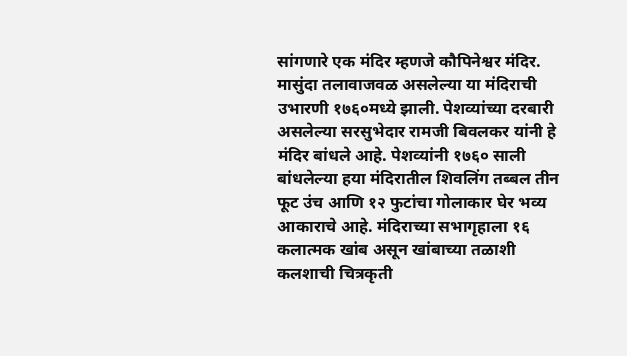सांगणारे एक मंदिर म्हणजे कौपिनेश्वर मंदिर. मासुंदा तलावाजवळ असलेल्‍या या मंदिराची उभारणी १७६०मध्ये झाली. पेशव्यांच्या दरबारी असलेल्या सरसुभेदार रामजी बिवलकर यांनी हे मंदिर बांधले आहे. पेशव्‍यांनी १७६० साली बांधलेल्‍या हया मंदिरातील शिवलिंग तब्बल तीन फूट उंच आणि १२ फुटांचा गोलाकार घेर भव्य आकाराचे आहे. मंदिराच्या सभागृहाला १६ कलात्मक खांब असून खांबाच्या तळाशी कलशाची चित्रकृती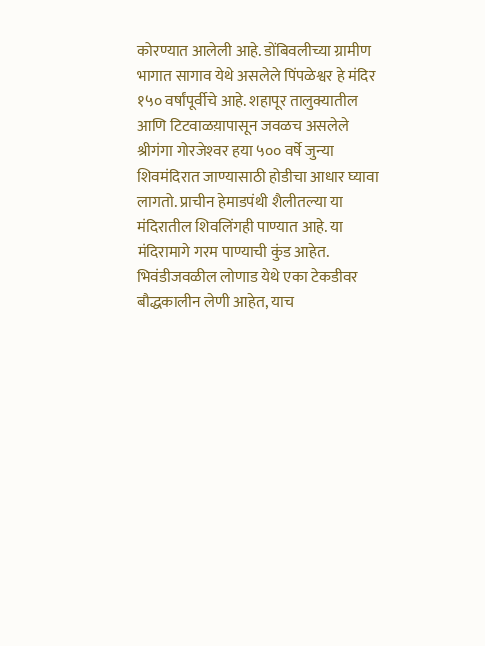कोरण्यात आलेली आहे. डोंबिवलीच्या ग्रामीण भागात सागाव येथे असलेले पिंपळेश्वर हे मंदिर १५० वर्षांपूर्वीचे आहे. शहापूर तालुक्यातील आणि टिटवाळय़ापासून जवळच असलेले श्रीगंगा गोरजेश्‍वर हया ५०० वर्षे जुन्‍या शिवमंदिरात जाण्‍यासाठी होडीचा आधार घ्यावा लागतो. प्राचीन हेमाडपंथी शैलीतल्‍या या मंदिरातील शिवलिंगही पाण्यात आहे. या मंदिरामागे गरम पाण्याची कुंड आहेत. भिवंडीजवळील लोणाड येथे एका टेकडीवर बौद्धकालीन लेणी आहेत, याच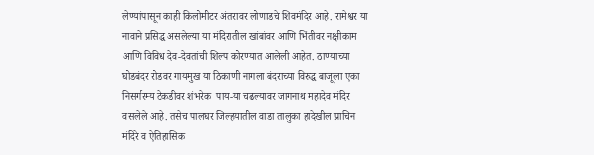लेण्यांपासून काही किलोमीटर अंतरावर लोणाडचे शिवमंदिर आहे. रामेश्वर या नावाने प्रसिद्ध असलेल्या या मंदिरातील खांबांवर आणि भिंतीवर नक्षीकाम आणि विविध देव-देवतांची शिल्प कोरण्यात आलेली आहेत. ठाण्याच्‍या घोडबंदर रोडवर गायमुख या ठिकाणी नागला बंदराच्या विरुद्ध बाजूला एका निसर्गरम्‍य टेकडीवर शंभरेक  पाय-या चढल्‍यावर जागनाथ महादेव मंदिर वसलेले आहे. तसेच पालघर जिल्‍हयातील वाडा तालुका हादेखील प्राचिन मंदिरे व ऐतिहासिक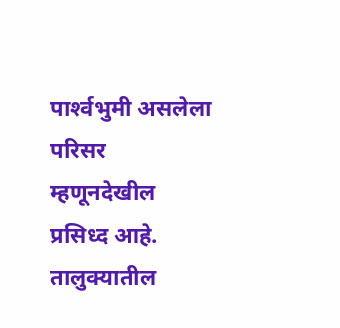पार्श्‍वभुमी असलेला परिसर म्‍हणूनदेखील प्रसिध्‍द आहे. तालुक्यातील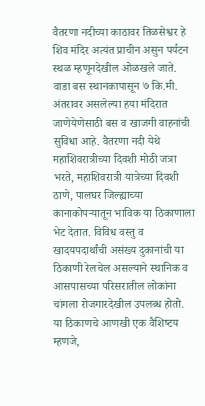वैतरणा नदीच्या काठावर तिळसेश्वर हे शिव मंदिर अत्‍यंत प्राचीन असुन पर्यटन स्‍थळ म्‍हणूनदेखील ओळखले जाते. वाडा बस स्थानकापासून ७ कि.मी. अंतरावर असलेल्‍या हया मंदिरात जाणेयेणेसाठी बस व खाजगी वाहनांची सुविधा आहे. वैतरणा नदी येथे महाशिवरात्रीच्या दिवशी मोठी जत्रा भरते, महाशिवरात्री यात्रेच्‍या दिवशी ठाणे, पालघर जिल्ह्याच्या कानाकोपऱ्यातून ‍भाविक या ठिकाणाला भेट देतात. विविध वस्‍तु व खादयपदार्थांची असंख्‍य दुकानांची या ठिकाणी रेलचेल असल्‍याने स्‍थानिक व आसपासच्‍या परिसरातील लोकांना चांगला रोजगारदेखील उपलब्‍ध होतो. या ठिकाणचे आणखी एक वैशिष्‍टय म्‍हणजे,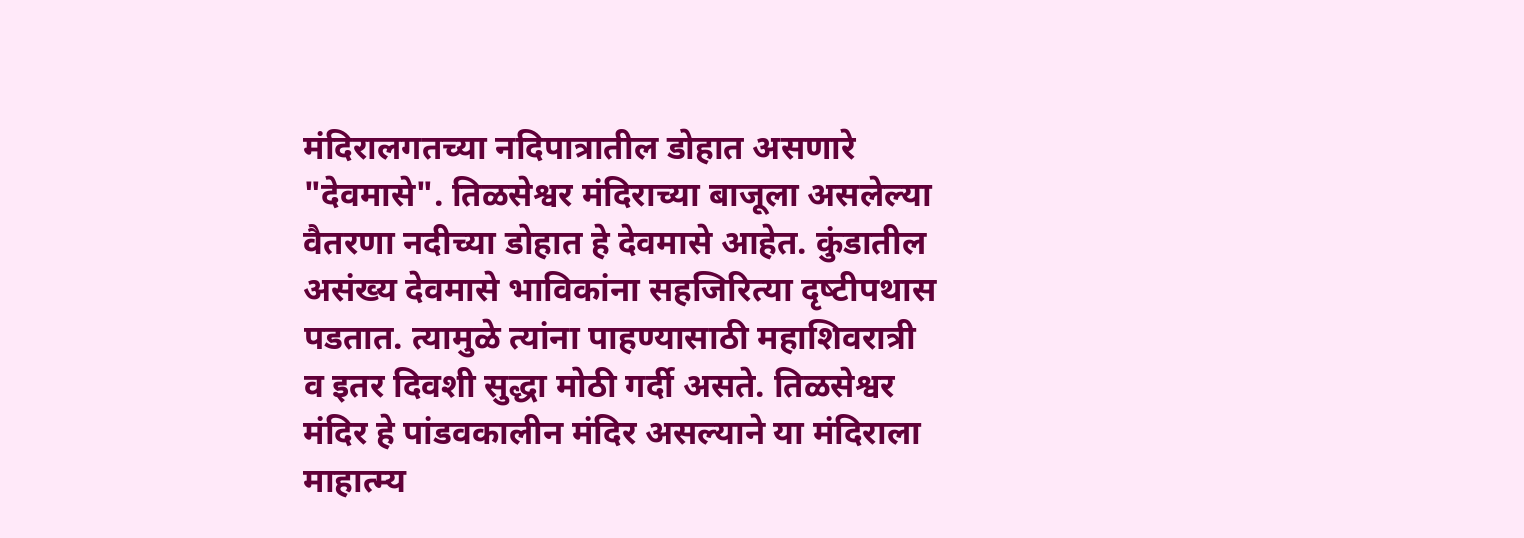मंदिरालगतच्या नदिपात्रातील डोहात असणारे "देवमासे". तिळसेश्वर मंदिराच्या बाजूला असलेल्या वैतरणा नदीच्या डोहात हे देवमासे आहेत. कुंडातील असंख्‍य देवमासे भाविकांना सहजि‍रित्‍या दृष्‍टीपथास पडतात. त्यामुळे त्यांना पाहण्यासाठी महाशिवरात्री व इतर दिवशी सुद्धा मोठी गर्दी असते. तिळसेश्वर मंदिर हे पांडवकालीन मंदिर असल्याने या मंदिराला माहात्म्य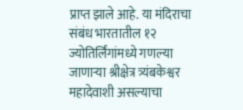प्राप्त झाले आहे. या मंदिराचा संबंध भारतातील १२ ज्योतिर्लिंगांमध्ये गणल्या जाणाऱ्या श्रीक्षेत्र त्र्यंबकेश्वर महादेवाशी असल्याचा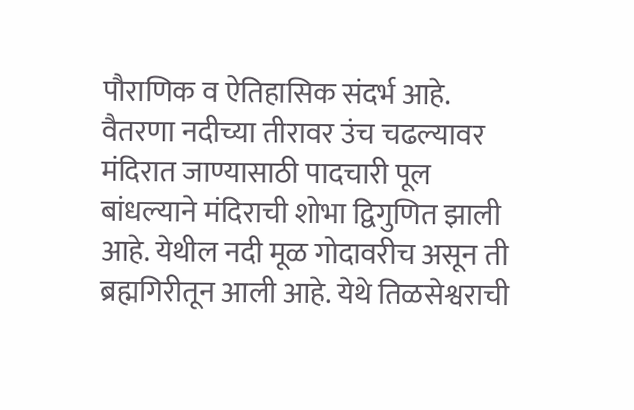पौराणिक व ऐतिहासिक संदर्भ आहे. वैतरणा नदीच्या तीरावर उंच चढल्यावर मंदिरात जाण्यासाठी पादचारी पूल बांधल्याने मंदिराची शोभा द्विगुणित झाली आहे. येथील नदी मूळ गोदावरीच असून ती ब्रह्मगिरीतून आली आहे. येथे तिळसेश्वराची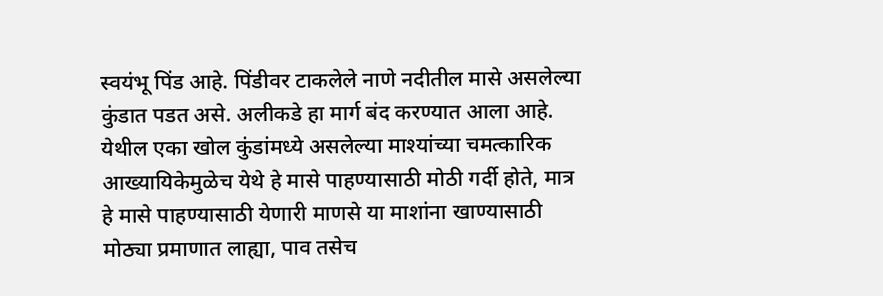स्वयंभू पिंड आहे. पिंडीवर टाकलेले नाणे नदीतील मासे असलेल्या कुंडात पडत असे. अलीकडे हा मार्ग बंद करण्यात आला आहे. येथील एका खोल कुंडांमध्ये असलेल्या माश्यांच्या चमत्कारिक आख्यायिकेमुळेच येथे हे मासे पाहण्यासाठी मोठी गर्दी होते, मात्र हे मासे पाहण्यासाठी येणारी माणसे या माशांना खाण्यासाठी मोठ्या प्रमाणात लाह्या, पाव तसेच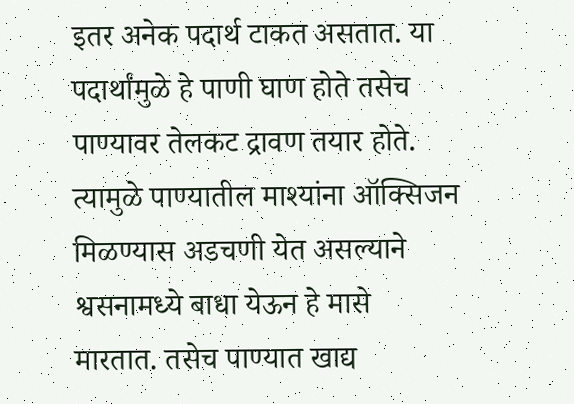इतर अनेक पदार्थ टाकत असतात. या पदार्थांमुळे हे पाणी घाण होते तसेच पाण्यावर तेलकट द्रावण तयार होते. त्यामुळे पाण्यातील माश्यांना ऑक्सिजन मिळण्यास अडचणी येत असल्याने श्वसनामध्ये बाधा येऊन हे मासे मारतात. तसेच पाण्यात खाद्य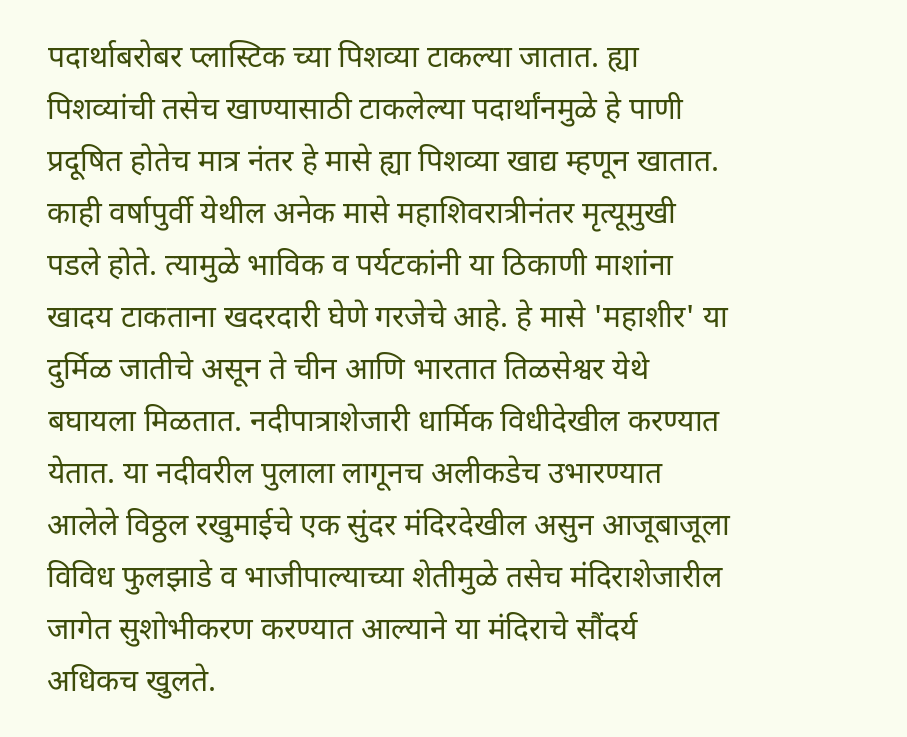पदार्थाबरोबर प्लास्टिक च्या पिशव्या टाकल्या जातात. ह्या पिशव्यांची तसेच खाण्यासाठी टाकलेल्या पदार्थांनमुळे हे पाणी प्रदूषित होतेच मात्र नंतर हे मासे ह्या पिशव्या खाद्य म्हणून खातात. काही वर्षापुर्वी येथील अनेक मासे महाशिवरात्रीनंतर मृत्यूमुखी पडले होते. त्‍यामुळे भाविक व पर्यटकांनी या ठिकाणी माशांना खादय टाकताना खदरदारी घेणे गरजेचे आहे. हे मासे 'महाशीर' या दुर्मिळ जातीचे असून ते चीन आणि भारतात तिळसेश्वर येथे बघायला मिळतात. नदीपात्राशेजारी धार्मिक विधीदेखील करण्यात येतात. या नदीवरील पुलाला लागूनच अलीकडेच उभारण्‍यात आलेले विठ्ठल रखुमाईचे एक सुंदर मंदिरदेखील असुन आजूबाजूला विविध फुलझाडे व भाजीपाल्याच्या शेतीमुळे तसेच मंदिराशेजारील जागेत सुशोभीकरण करण्यात आल्याने या मंदिराचे सौंदर्य अधिकच खुलते.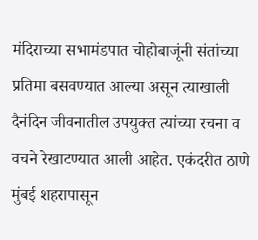मंदिराच्या सभामंडपात चोहोबाजूंनी संतांच्या प्रतिमा बसवण्यात आल्या असून त्याखाली दैनंदिन जीवनातील उपयुक्त त्यांच्या रचना व वचने रेखाटण्यात आली आहेत. एकंदरीत ठाणे मुंबई शहरापासून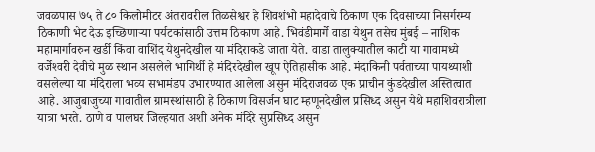जवळपास ७५ ते ८० किलोमीटर अंतरावरील तिळसेश्वर हे शिवशंभो महादेवाचे ठिकाण एक दिवसाच्या निसर्गरम्य ठिकाणी भेट देऊ इच्छिणाऱ्या पर्यटकांसाठी उत्तम ठिकाण आहे. भिवंडीमार्गे वाडा येथुन तसेच मुंबई – नाशिक महामार्गावरुन खर्डी किंवा वाशिंद येथुनदेखील या म‍ंदिराकडे जाता येते. वाडा तालुक्‍यातील काटी या गावामध्‍ये वर्जेश्‍वरी देवीचे मुळ स्‍थान असलेले भागिर्थी हे मंदिरदेखील खूप ऐतिहासीक आहे. मंदाकिनी पर्वताच्‍या पायथ्‍याशी वसलेल्‍या या मंदिराला भव्‍य सभामंडप उभारण्‍यात आलेला असुन मंदिराजवळ एक प्राचीन कुंडदेखील अस्तित्‍वात आहे. आजुबाजुच्‍या गावातील ग्रामस्‍थांसाठी हे ठिकाण विसर्जन घाट म्‍हणूनदेखील प्रसिध्‍द असुन येथे महाशिवरात्रीला यात्रा भरते. ठाणे व पालघर जिल्‍हयात अशी अनेक मंदिरे सुप्रसिध्‍द असुन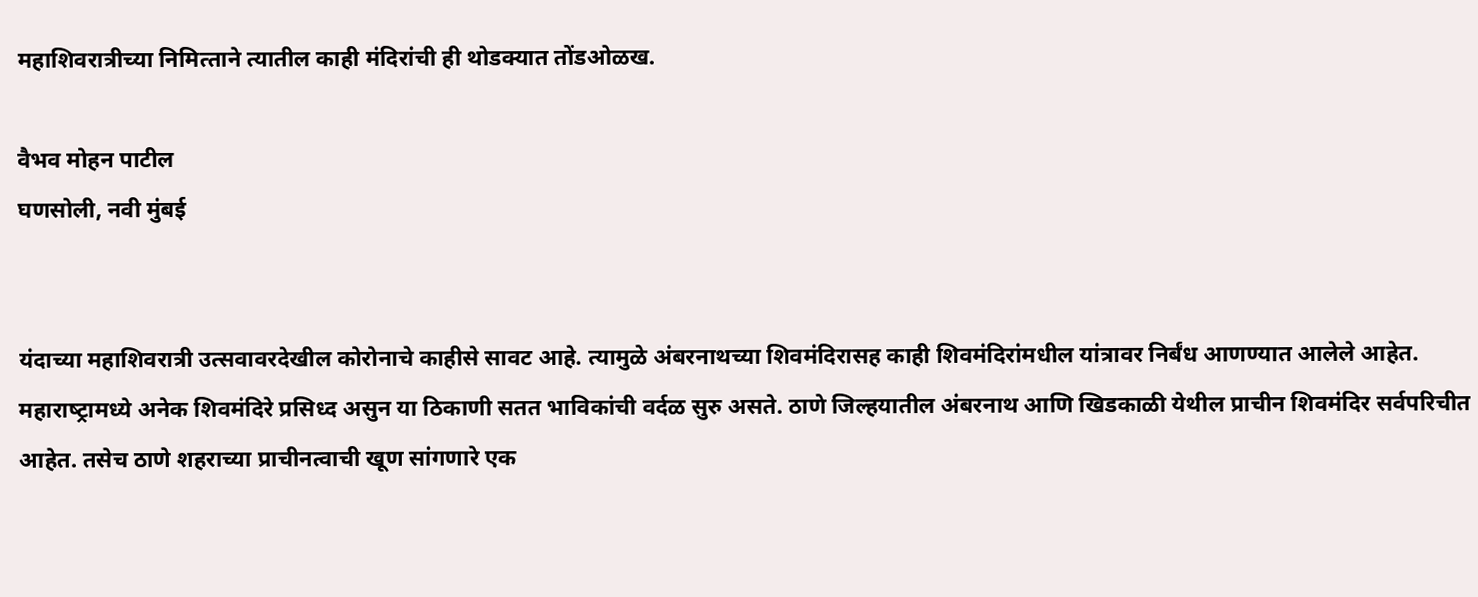महाशिवरात्रीच्‍या निमित्‍ताने त्‍यातील काही मंदिरांची ही थोडक्‍यात तोंडओळख.

वैभव मोहन पाटील
घणसोली, नवी मुंबई


यंदाच्‍या महाशिवरात्री उत्‍सवावरदेखील कोरोनाचे काहीसे सावट आहे. त्‍यामुळे अंबरनाथच्‍या शिवमंदिरासह काही शिवमंदिरांमधील यांत्रावर निर्बंध आणण्‍यात आलेले आहेत. महाराष्‍ट्रामध्‍ये अनेक शिवमंदिरे प्रसिध्‍द असुन या ठिकाणी सतत भाविकांची वर्दळ सुरु असते. ठाणे जिल्‍हयातील अंबरनाथ आणि खिडकाळी येथील प्राचीन शिवमंदिर सर्वपरिचीत आहेत. तसेच ठाणे शहराच्या प्राचीनत्वाची खूण सांगणारे एक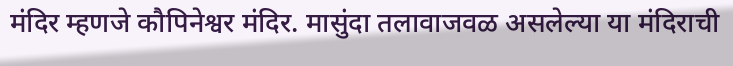मंदिर म्हणजे कौपिनेश्वर मंदिर. मासुंदा तलावाजवळ असलेल्‍या या मंदिराची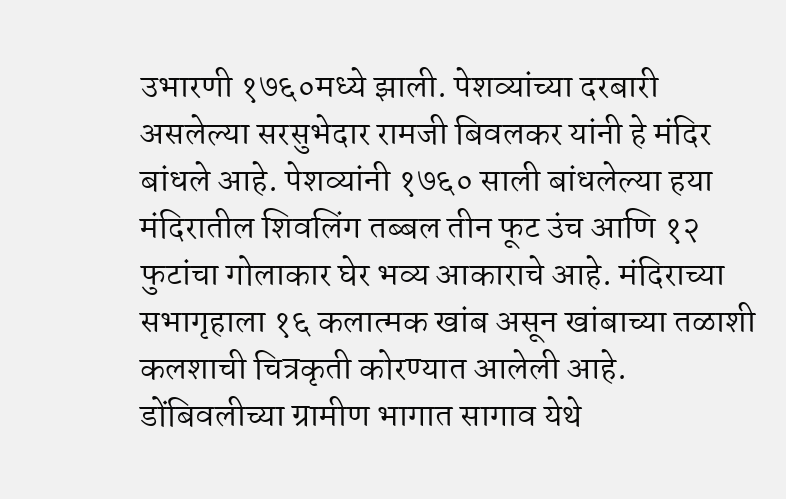उभारणी १७६०मध्ये झाली. पेशव्यांच्या दरबारी असलेल्या सरसुभेदार रामजी बिवलकर यांनी हे मंदिर बांधले आहे. पेशव्‍यांनी १७६० साली बांधलेल्‍या हया मंदिरातील शिवलिंग तब्बल तीन फूट उंच आणि १२ फुटांचा गोलाकार घेर भव्य आकाराचे आहे. मंदिराच्या सभागृहाला १६ कलात्मक खांब असून खांबाच्या तळाशी कलशाची चित्रकृती कोरण्यात आलेली आहे. डोंबिवलीच्या ग्रामीण भागात सागाव येथे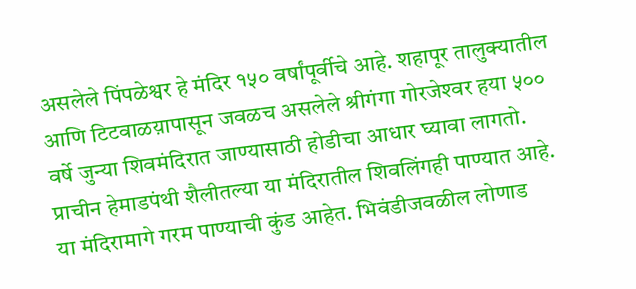असलेले पिंपळेश्वर हे मंदिर १५० वर्षांपूर्वीचे आहे. शहापूर तालुक्यातील आणि टिटवाळय़ापासून जवळच असलेले श्रीगंगा गोरजेश्‍वर हया ५०० वर्षे जुन्‍या शिवमंदिरात जाण्‍यासाठी होडीचा आधार घ्यावा लागतो. प्राचीन हेमाडपंथी शैलीतल्‍या या मंदिरातील शिवलिंगही पाण्यात आहे. या मंदिरामागे गरम पाण्याची कुंड आहेत. भिवंडीजवळील लोणाड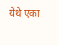येथे एका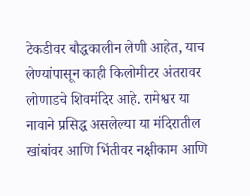टेकडीवर बौद्धकालीन लेणी आहेत, याच लेण्यांपासून काही किलोमीटर अंतरावर लोणाडचे शिवमंदिर आहे. रामेश्वर या नावाने प्रसिद्ध असलेल्या या मंदिरातील खांबांवर आणि भिंतीवर नक्षीकाम आणि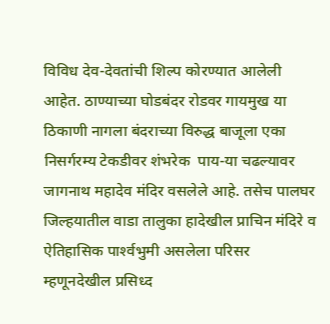विविध देव-देवतांची शिल्प कोरण्यात आलेली आहेत. ठाण्याच्‍या घोडबंदर रोडवर गायमुख या ठिकाणी नागला बंदराच्या विरुद्ध बाजूला एका निसर्गरम्‍य टेकडीवर शंभरेक  पाय-या चढल्‍यावर जागनाथ महादेव मंदिर वसलेले आहे. तसेच पालघर जिल्‍हयातील वाडा तालुका हादेखील प्राचिन मंदिरे व ऐतिहासिक पार्श्‍वभुमी असलेला परिसर म्‍हणूनदेखील प्रसिध्‍द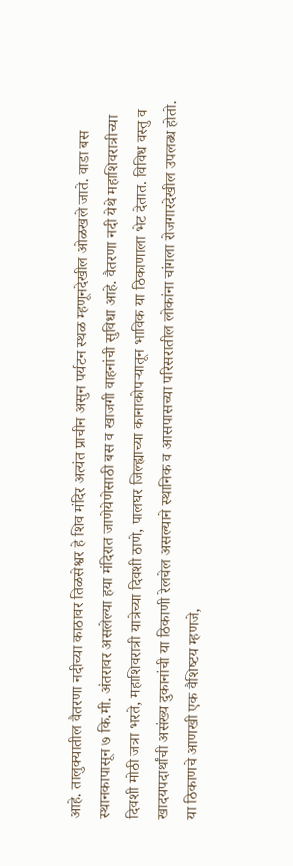आहे. तालुक्यातील वैतरणा नदीच्या काठावर तिळसेश्वर हे शिव मंदिर अत्‍यंत प्राचीन असुन पर्यटन स्‍थळ म्‍हणूनदेखील ओळखले जाते. वाडा बस स्थानकापासून ७ कि.मी. अंतरावर असलेल्‍या हया मंदिरात जाणेयेणेसाठी बस व खाजगी वाहनांची सुविधा आहे. वैतरणा नदी येथे महाशिवरात्रीच्या दिवशी मोठी जत्रा भरते, महाशिवरात्री यात्रेच्‍या दिवशी ठाणे, पालघर जिल्ह्याच्या कानाकोपऱ्यातून ‍भाविक या ठिकाणाला भेट देतात. विविध वस्‍तु व खादयपदार्थांची असंख्‍य दुकानांची या ठिकाणी रेलचेल असल्‍याने स्‍थानिक व आसपासच्‍या परिसरातील लोकांना चांगला रोजगारदेखील उपलब्‍ध होतो. या ठिकाणचे आणखी एक वैशिष्‍टय म्‍हणजे,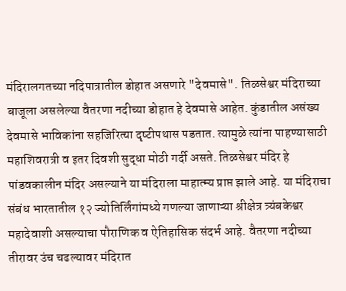मंदिरालगतच्या नदिपात्रातील डोहात असणारे "देवमासे". तिळसेश्वर मंदिराच्या बाजूला असलेल्या वैतरणा नदीच्या डोहात हे देवमासे आहेत. कुंडातील असंख्‍य देवमासे भाविकांना सहजि‍रित्‍या दृष्‍टीपथास पडतात. त्यामुळे त्यांना पाहण्यासाठी महाशिवरात्री व इतर दिवशी सुद्धा मोठी गर्दी असते. तिळसेश्वर मंदिर हे पांडवकालीन मंदिर असल्याने या मंदिराला माहात्म्य प्राप्त झाले आहे. या मंदिराचा संबंध भारतातील १२ ज्योतिर्लिंगांमध्ये गणल्या जाणाऱ्या श्रीक्षेत्र त्र्यंबकेश्वर महादेवाशी असल्याचा पौराणिक व ऐतिहासिक संदर्भ आहे. वैतरणा नदीच्या तीरावर उंच चढल्यावर मंदिरात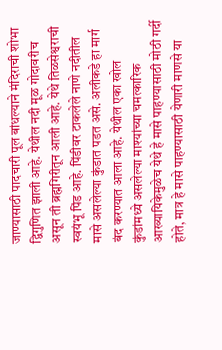जाण्यासाठी पादचारी पूल बांधल्याने मंदिराची शोभा द्विगुणित झाली आहे. येथील नदी मूळ गोदावरीच असून ती ब्रह्मगिरीतून आली आहे. येथे तिळसेश्वराची स्वयंभू पिंड आहे. पिंडीवर टाकलेले नाणे नदीतील मासे असलेल्या कुंडात पडत असे. अलीकडे हा मार्ग बंद करण्यात आला आहे. येथील एका खोल कुंडांमध्ये असलेल्या माश्यांच्या चमत्कारिक आख्यायिकेमुळेच येथे हे मासे पाहण्यासाठी मोठी गर्दी होते, मात्र हे मासे पाहण्यासाठी येणारी माणसे या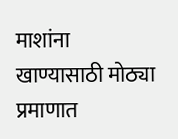माशांना खाण्यासाठी मोठ्या प्रमाणात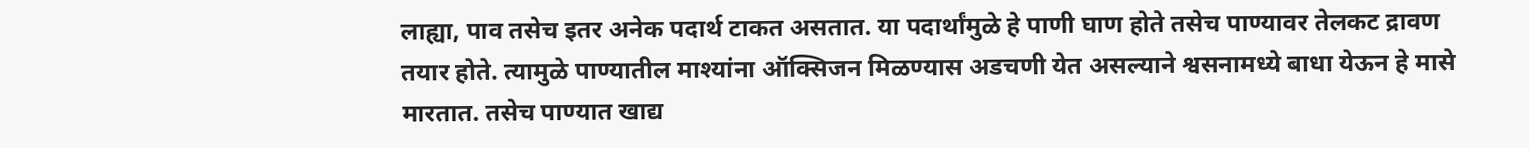लाह्या, पाव तसेच इतर अनेक पदार्थ टाकत असतात. या पदार्थांमुळे हे पाणी घाण होते तसेच पाण्यावर तेलकट द्रावण तयार होते. त्यामुळे पाण्यातील माश्यांना ऑक्सिजन मिळण्यास अडचणी येत असल्याने श्वसनामध्ये बाधा येऊन हे मासे मारतात. तसेच पाण्यात खाद्य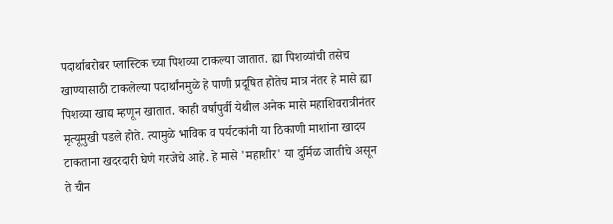पदार्थाबरोबर प्लास्टिक च्या पिशव्या टाकल्या जातात. ह्या पिशव्यांची तसेच खाण्यासाठी टाकलेल्या पदार्थांनमुळे हे पाणी प्रदूषित होतेच मात्र नंतर हे मासे ह्या पिशव्या खाद्य म्हणून खातात. काही वर्षापुर्वी येथील अनेक मासे महाशिवरात्रीनंतर मृत्यूमुखी पडले होते. त्‍यामुळे भाविक व पर्यटकांनी या ठिकाणी माशांना खादय टाकताना खदरदारी घेणे गरजेचे आहे. हे मासे 'महाशीर' या दुर्मिळ जातीचे असून ते चीन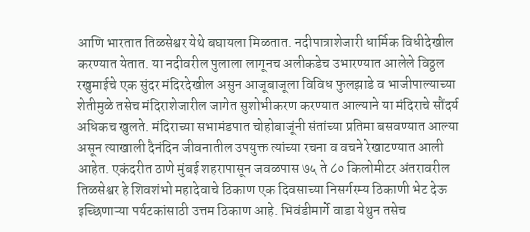आणि भारतात तिळसेश्वर येथे बघायला मिळतात. नदीपात्राशेजारी धार्मिक विधीदेखील करण्यात येतात. या नदीवरील पुलाला लागूनच अलीकडेच उभारण्‍यात आलेले विठ्ठल रखुमाईचे एक सुंदर मंदिरदेखील असुन आजूबाजूला विविध फुलझाडे व भाजीपाल्याच्या शेतीमुळे तसेच मंदिराशेजारील जागेत सुशोभीकरण करण्यात आल्याने या मंदिराचे सौंदर्य अधिकच खुलते. मंदिराच्या सभामंडपात चोहोबाजूंनी संतांच्या प्रतिमा बसवण्यात आल्या असून त्याखाली दैनंदिन जीवनातील उपयुक्त त्यांच्या रचना व वचने रेखाटण्यात आली आहेत. एकंदरीत ठाणे मुंबई शहरापासून जवळपास ७५ ते ८० किलोमीटर अंतरावरील तिळसेश्वर हे शिवशंभो महादेवाचे ठिकाण एक दिवसाच्या निसर्गरम्य ठिकाणी भेट देऊ इच्छिणाऱ्या पर्यटकांसाठी उत्तम ठिकाण आहे. भिवंडीमार्गे वाडा येथुन तसेच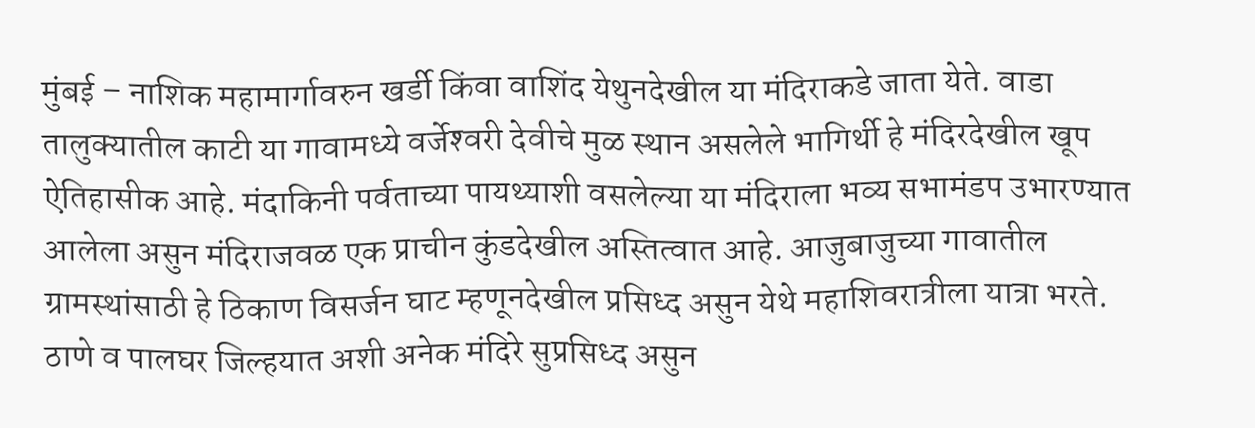मुंबई – नाशिक महामार्गावरुन खर्डी किंवा वाशिंद येथुनदेखील या म‍ंदिराकडे जाता येते. वाडा तालुक्‍यातील काटी या गावामध्‍ये वर्जेश्‍वरी देवीचे मुळ स्‍थान असलेले भागिर्थी हे मंदिरदेखील खूप ऐतिहासीक आहे. मंदाकिनी पर्वताच्‍या पायथ्‍याशी वसलेल्‍या या मंदिराला भव्‍य सभामंडप उभारण्‍यात आलेला असुन मंदिराजवळ एक प्राचीन कुंडदेखील अस्तित्‍वात आहे. आजुबाजुच्‍या गावातील ग्रामस्‍थांसाठी हे ठिकाण विसर्जन घाट म्‍हणूनदेखील प्रसिध्‍द असुन येथे महाशिवरात्रीला यात्रा भरते. ठाणे व पालघर जिल्‍हयात अशी अनेक मंदिरे सुप्रसिध्‍द असुन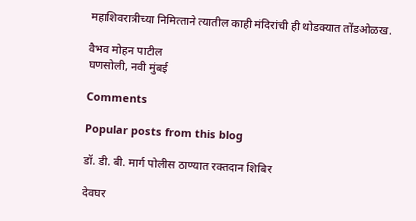महाशिवरात्रीच्‍या निमित्‍ताने त्‍यातील काही मंदिरांची ही थोडक्‍यात तोंडओळख.

वैभव मोहन पाटील
घणसोली, नवी मुंबई

Comments

Popular posts from this blog

डॉ. डी. बी. मार्ग पोलीस ठाण्यात रक्तदान शिबिर

देवघर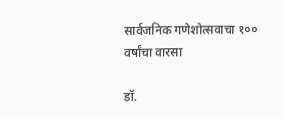सार्वजनिक गणेशोत्सवाचा १०० वर्षांचा वारसा

डॉ.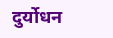दुर्योधन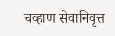चव्हाण सेवानिवृत्त